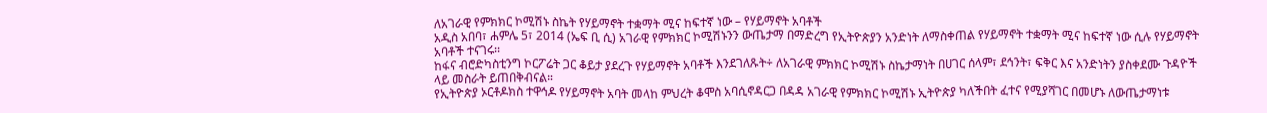ለአገራዊ የምክክር ኮሚሽኑ ስኬት የሃይማኖት ተቋማት ሚና ከፍተኛ ነው – የሃይማኖት አባቶች
አዲስ አበባ፣ ሐምሌ 5፣ 2014 (ኤፍ ቢ ሲ) አገራዊ የምክክር ኮሚሽኑንን ውጤታማ በማድረግ የኢትዮጵያን አንድነት ለማስቀጠል የሃይማኖት ተቋማት ሚና ከፍተኛ ነው ሲሉ የሃይማኖት አባቶች ተናገሩ፡፡
ከፋና ብሮድካስቲንግ ኮርፖሬት ጋር ቆይታ ያደረጉ የሃይማኖት አባቶች እንደገለጹት÷ ለአገራዊ ምክክር ኮሚሽኑ ስኬታማነት በሀገር ሰላም፣ ደኅንት፣ ፍቅር እና አንድነትን ያስቀደሙ ጉዳዮች ላይ መስራት ይጠበቅብናል።
የኢትዮጵያ ኦርቶዶክስ ተዋኅዶ የሃይማኖት አባት መላከ ምህረት ቆሞስ አባሲኖዳርጋ በዳዳ አገራዊ የምክክር ኮሚሽኑ ኢትዮጵያ ካለችበት ፈተና የሚያሻገር በመሆኑ ለውጤታማነቱ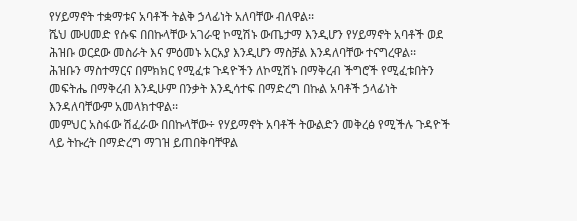የሃይማኖት ተቋማቱና አባቶች ትልቅ ኃላፊነት አለባቸው ብለዋል፡፡
ሼህ ሙሀመድ የሱፍ በበኩላቸው አገራዊ ኮሚሽኑ ውጤታማ እንዲሆን የሃይማኖት አባቶች ወደ ሕዝቡ ወርደው መስራት እና ምዕመኑ አርአያ እንዲሆን ማስቻል እንዳለባቸው ተናግረዋል፡፡
ሕዝቡን ማስተማርና በምክክር የሚፈቱ ጉዳዮችን ለኮሚሽኑ በማቅረብ ችግሮች የሚፈቱበትን መፍትሔ በማቅረብ እንዲሁም በንቃት እንዲሳተፍ በማድረግ በኩል አባቶች ኃላፊነት እንዳለባቸውም አመላክተዋል፡፡
መምህር አስፋው ሽፈራው በበኩላቸው÷ የሃይማኖት አባቶች ትውልድን መቅረፅ የሚችሉ ጉዳዮች ላይ ትኩረት በማድረግ ማገዝ ይጠበቅባቸዋል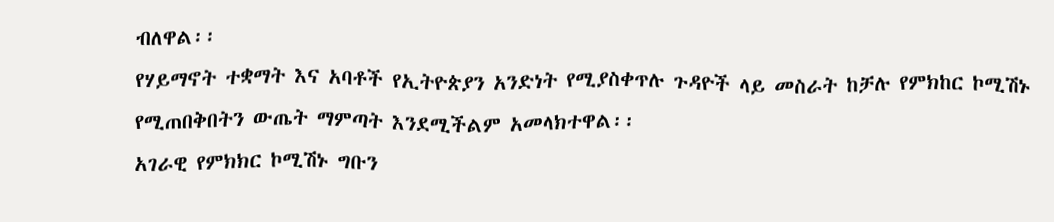ብለዋል፡፡
የሃይማኖት ተቋማት እና አባቶች የኢትዮጵያን አንድነት የሚያስቀጥሉ ጉዳዮች ላይ መስራት ከቻሉ የምክከር ኮሚሽኑ የሚጠበቅበትን ውጤት ማምጣት እንደሚችልም አመላክተዋል፡፡
አገራዊ የምክክር ኮሚሽኑ ግቡን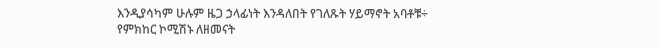እንዲያሳካም ሁሉም ዜጋ ኃላፊነት እንዳለበት የገለጹት ሃይማኖት አባቶቹ÷ የምክከር ኮሚሽኑ ለዘመናት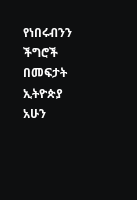የነበሩብንን ችግሮች በመፍታት ኢትዮጵያ አሁን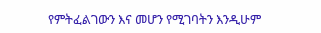የምትፈልገውን እና መሆን የሚገባትን እንዲሁም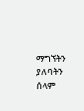ማግኘትን ያለባትን ሰላም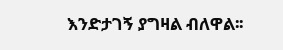እንድታገኝ ያግዛል ብለዋል፡፡